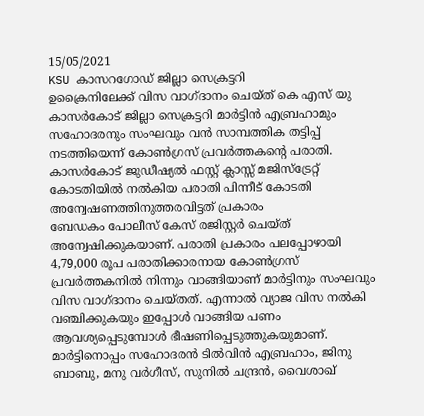15/05/2021
KSU കാസറഗോഡ് ജില്ലാ സെക്രട്ടറി
ഉക്രൈനിലേക്ക് വിസ വാഗ്ദാനം ചെയ്ത് കെ എസ് യു കാസർകോട് ജില്ലാ സെക്രട്ടറി മാർട്ടിൻ എബ്രഹാമും സഹോദരനും സംഘവും വൻ സാമ്പത്തിക തട്ടിപ്പ് നടത്തിയെന്ന് കോൺഗ്രസ് പ്രവർത്തകന്റെ പരാതി.
കാസർകോട് ജുഡീഷ്യൽ ഫസ്റ്റ് ക്ലാസ്സ് മജിസ്ട്രേറ്റ് കോടതിയിൽ നൽകിയ പരാതി പിന്നീട് കോടതി അന്വേഷണത്തിനുത്തരവിട്ടത് പ്രകാരം
ബേഡകം പോലീസ് കേസ് രജിസ്റ്റർ ചെയ്ത് അന്വേഷിക്കുകയാണ്. പരാതി പ്രകാരം പലപ്പോഴായി 4,79,000 രൂപ പരാതിക്കാരനായ കോൺഗ്രസ് പ്രവർത്തകനിൽ നിന്നും വാങ്ങിയാണ് മാർട്ടിനും സംഘവും വിസ വാഗ്ദാനം ചെയ്തത്. എന്നാൽ വ്യാജ വിസ നൽകി വഞ്ചിക്കുകയും ഇപ്പോൾ വാങ്ങിയ പണം ആവശ്യപ്പെടുമ്പോൾ ഭീഷണിപ്പെടുത്തുകയുമാണ്.
മാർട്ടിനൊപ്പം സഹോദരൻ ടിൽവിൻ എബ്രഹാം, ജിനു ബാബു, മനു വർഗീസ്, സുനിൽ ചന്ദ്രൻ, വൈശാഖ്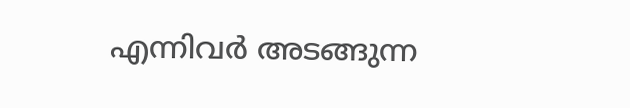എന്നിവർ അടങ്ങുന്ന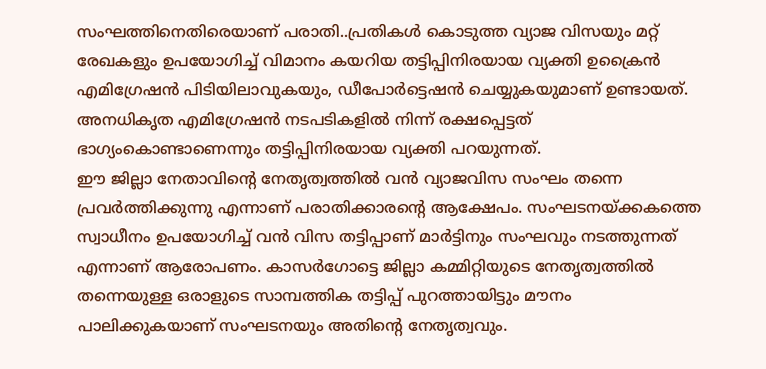സംഘത്തിനെതിരെയാണ് പരാതി..പ്രതികൾ കൊടുത്ത വ്യാജ വിസയും മറ്റ് രേഖകളും ഉപയോഗിച്ച് വിമാനം കയറിയ തട്ടിപ്പിനിരയായ വ്യക്തി ഉക്രൈൻ എമിഗ്രേഷൻ പിടിയിലാവുകയും, ഡീപോർട്ടെഷൻ ചെയ്യുകയുമാണ് ഉണ്ടായത്. അനധികൃത എമിഗ്രേഷൻ നടപടികളിൽ നിന്ന് രക്ഷപ്പെട്ടത് ഭാഗ്യംകൊണ്ടാണെന്നും തട്ടിപ്പിനിരയായ വ്യക്തി പറയുന്നത്.
ഈ ജില്ലാ നേതാവിന്റെ നേതൃത്വത്തിൽ വൻ വ്യാജവിസ സംഘം തന്നെ പ്രവർത്തിക്കുന്നു എന്നാണ് പരാതിക്കാരന്റെ ആക്ഷേപം. സംഘടനയ്ക്കകത്തെ സ്വാധീനം ഉപയോഗിച്ച് വൻ വിസ തട്ടിപ്പാണ് മാർട്ടിനും സംഘവും നടത്തുന്നത് എന്നാണ് ആരോപണം. കാസർഗോട്ടെ ജില്ലാ കമ്മിറ്റിയുടെ നേതൃത്വത്തിൽ തന്നെയുള്ള ഒരാളുടെ സാമ്പത്തിക തട്ടിപ്പ് പുറത്തായിട്ടും മൗനം പാലിക്കുകയാണ് സംഘടനയും അതിന്റെ നേതൃത്വവും.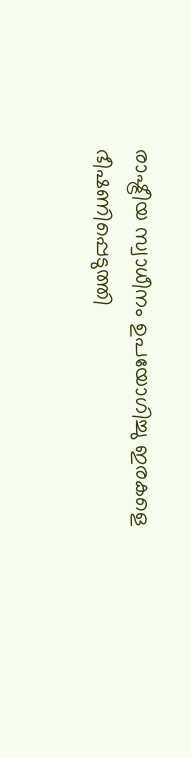രാഷ്ട്രീയ സ്വാധീനം ഉപയോഗിച്ചു ഇരകളെ ഭീഷണിപ്പെടുത്തി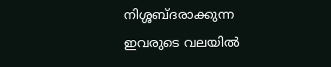നിശ്ശബ്ദരാക്കുന്ന ഇവരുടെ വലയിൽ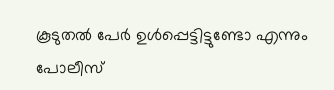കൂടുതൽ പേർ ഉൾപ്പെട്ടിട്ടുണ്ടോ എന്നും പോലീസ്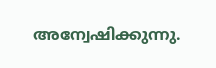അന്വേഷിക്കുന്നു.